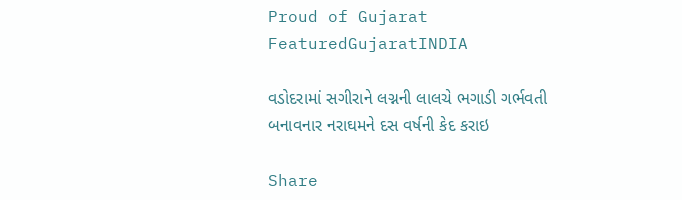Proud of Gujarat
FeaturedGujaratINDIA

વડોદરામાં સગીરાને લગ્નની લાલચે ભગાડી ગર્ભવતી બનાવનાર નરાઘમને દસ વર્ષની કેદ કરાઇ

Share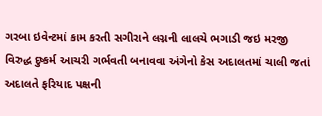ગરબા ઇવેન્ટમાં કામ કરતી સગીરાને લગ્નની લાલચે ભગાડી જઇ મરજી વિરુદ્ધ દુષ્કર્મ આચરી ગર્ભવતી બનાવવા અંગેનો કેસ અદાલતમાં ચાલી જતાં અદાલતે ફરિયાદ પક્ષની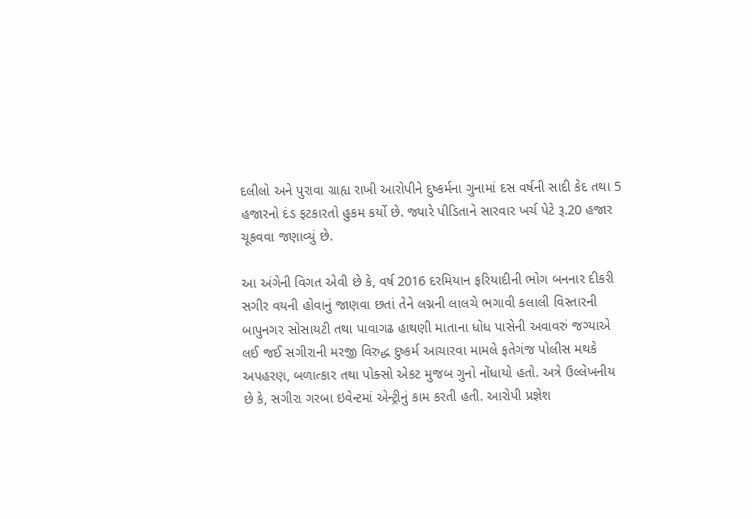દલીલો અને પુરાવા ગ્રાહ્ય રાખી આરોપીને દુષ્કર્મના ગુનામાં દસ વર્ષની સાદી કેદ તથા 5 હજારનો દંડ ફટકારતો હુકમ કર્યો છે. જ્યારે પીડિતાને સારવાર ખર્ચ પેટે રૂ.20 હજાર ચૂકવવા જણાવ્યું છે.

આ અંગેની વિગત એવી છે કે, વર્ષ 2016 દરમિયાન ફરિયાદીની ભોગ બનનાર દીકરી સગીર વયની હોવાનું જાણવા છતાં તેને લગ્નની લાલચે ભગાવી કલાલી વિસ્તારની બાપુનગર સોસાયટી તથા પાવાગઢ હાથણી માતાના ધોધ પાસેની અવાવરું જગ્યાએ લઈ જઈ સગીરાની મરજી વિરુદ્ધ દુષ્કર્મ આચારવા મામલે ફતેગંજ પોલીસ મથકે અપહરણ, બળાત્કાર તથા પોક્સો એકટ મુજબ ગુનો નોંધાયો હતો. અત્રે ઉલ્લેખનીય છે કે, સગીરા ગરબા ઇવેન્ટમાં એન્ટ્રીનું કામ કરતી હતી. આરોપી પ્રજ્ઞેશ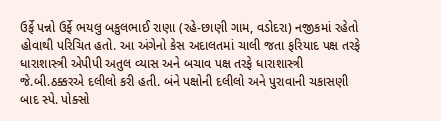ઉર્ફે પન્નો ઉર્ફે ભયલુ બકુલભાઈ રાણા (રહે-છાણી ગામ, વડોદરા) નજીકમાં રહેતો હોવાથી પરિચિત હતો. આ અંગેનો કેસ અદાલતમાં ચાલી જતા ફરિયાદ પક્ષ તરફે ધારાશાસ્ત્રી એપીપી અતુલ વ્યાસ અને બચાવ પક્ષ તરફે ધારાશાસ્ત્રી જે.બી.ઠક્કરએ દલીલો કરી હતી. બંને પક્ષોની દલીલો અને પુરાવાની ચકાસણી બાદ સ્પે. પોક્સો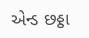એન્ડ છઠ્ઠા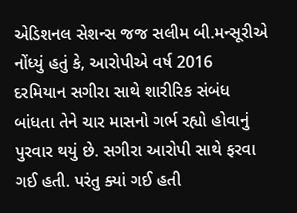એડિશનલ સેશન્સ જજ સલીમ બી.મન્સૂરીએ નોંધ્યું હતું કે, આરોપીએ વર્ષ 2016 દરમિયાન સગીરા સાથે શારીરિક સંબંધ બાંધતા તેને ચાર માસનો ગર્ભ રહ્યો હોવાનું પુરવાર થયું છે. સગીરા આરોપી સાથે ફરવા ગઈ હતી. પરંતુ ક્યાં ગઈ હતી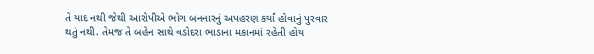તે યાદ નથી જેથી આરોપીએ ભોગ બનનારનું અપહરણ કર્યાં હોવાનું પુરવાર થતું નથી. તેમજ તે બહેન સાથે વડોદરા ભાડાના મકાનમાં રહેતી હોય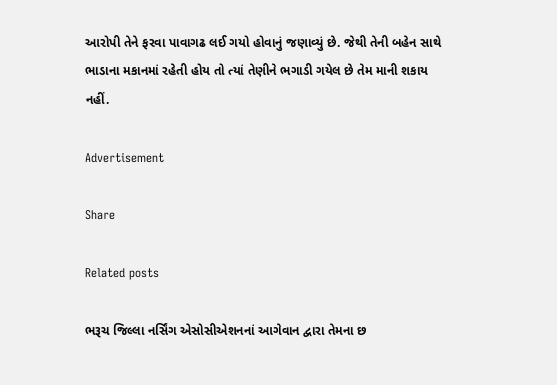આરોપી તેને ફરવા પાવાગઢ લઈ ગયો હોવાનું જણાવ્યું છે. જેથી તેની બહેન સાથે ભાડાના મકાનમાં રહેતી હોય તો ત્યાં તેણીને ભગાડી ગયેલ છે તેમ માની શકાય નહીં.

Advertisement

Share

Related posts

ભરૂચ જિલ્લા નર્સિંગ એસોસીએશનનાં આગેવાન દ્વારા તેમના છ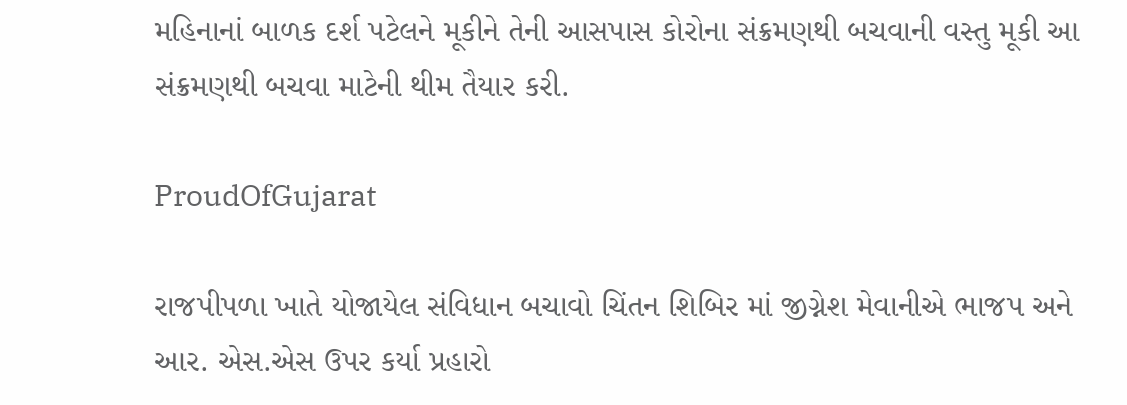મહિનાનાં બાળક દર્શ પટેલને મૂકીને તેની આસપાસ કોરોના સંક્રમણથી બચવાની વસ્તુ મૂકી આ સંક્રમણથી બચવા માટેની થીમ તૈયાર કરી.

ProudOfGujarat

રાજપીપળા ખાતે યોજાયેલ સંવિધાન બચાવો ચિંતન શિબિર માં જીગ્નેશ મેવાનીએ ભાજપ અને આર. એસ.એસ ઉપર કર્યા પ્રહારો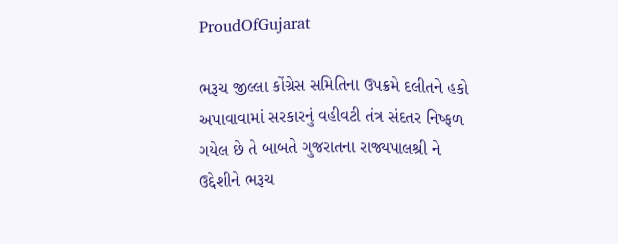ProudOfGujarat

ભરૂચ જીલ્લા કોંગ્રેસ સમિતિના ઉપક્રમે દલીતને હકો અપાવાવામાં સરકારનું વહીવટી તંત્ર સંદતર નિષ્ફળ ગયેલ છે તે બાબતે ગુજરાતના રાજ્યપાલશ્રી ને ઉદ્દેશીને ભરૂચ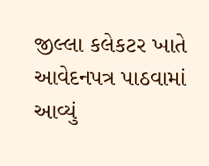જીલ્લા કલેકટર ખાતે આવેદનપત્ર પાઠવામાં આવ્યું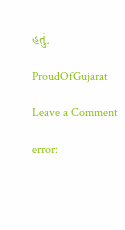હતું.

ProudOfGujarat

Leave a Comment

error: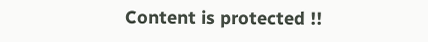Content is protected !!